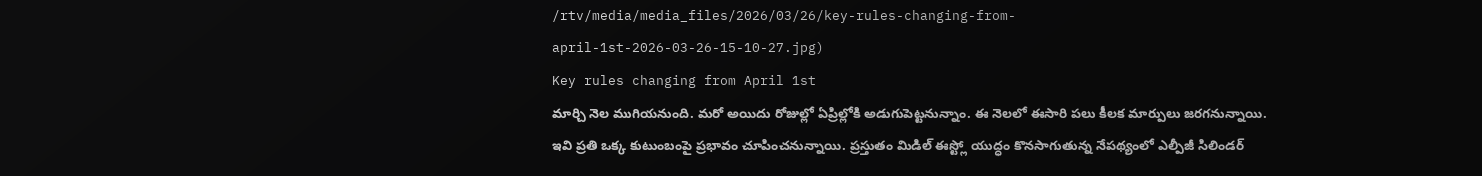/rtv/media/media_files/2026/03/26/key-rules-changing-from-april-1st-2026-03-26-15-10-27.jpg)
Key rules changing from April 1st
మార్చి నెల ముగియనుంది. మరో అయిదు రోజుల్లో ఏప్రిల్లోకి అడుగుపెట్టనున్నాం. ఈ నెలలో ఈసారి పలు కీలక మార్పులు జరగనున్నాయి. ఇవి ప్రతి ఒక్క కుటుంబంపై ప్రభావం చూపించనున్నాయి. ప్రస్తుతం మిడిల్ ఈస్ట్లో యుద్ధం కొనసాగుతున్న నేపథ్యంలో ఎల్పీజీ సిలిండర్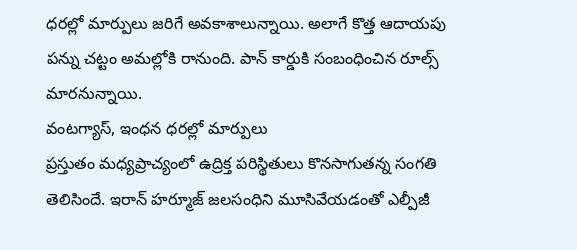ధరల్లో మార్పులు జరిగే అవకాశాలున్నాయి. అలాగే కొత్త ఆదాయపు పన్ను చట్టం అమల్లోకి రానుంది. పాన్ కార్డుకి సంబంధించిన రూల్స్ మారనున్నాయి.
వంటగ్యాస్, ఇంధన ధరల్లో మార్పులు
ప్రస్తుతం మధ్యప్రాచ్యంలో ఉద్రిక్త పరిస్థితులు కొనసాగుతన్న సంగతి తెలిసిందే. ఇరాన్ హర్మూజ్ జలసంధిని మూసివేయడంతో ఎల్పీజీ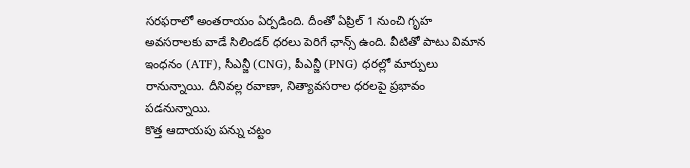సరఫరాలో అంతరాయం ఏర్పడింది. దీంతో ఏప్రిల్ 1 నుంచి గృహ అవసరాలకు వాడే సిలిండర్ ధరలు పెరిగే ఛాన్స్ ఉంది. వీటితో పాటు విమాన ఇంధనం (ATF), సీఎన్జీ (CNG), పీఎన్జీ (PNG) ధరల్లో మార్పులు రానున్నాయి. దీనివల్ల రవాణా, నిత్యావసరాల ధరలపై ప్రభావం పడనున్నాయి.
కొత్త ఆదాయపు పన్ను చట్టం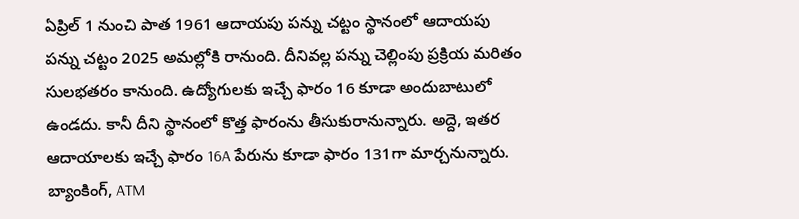ఏప్రిల్ 1 నుంచి పాత 1961 ఆదాయపు పన్ను చట్టం స్థానంలో ఆదాయపు పన్ను చట్టం 2025 అమల్లోకి రానుంది. దీనివల్ల పన్ను చెల్లింపు ప్రక్రియ మరితం సులభతరం కానుంది. ఉద్యోగులకు ఇచ్చే ఫారం 16 కూడా అందుబాటులో ఉండదు. కానీ దీని స్థానంలో కొత్త ఫారంను తీసుకురానున్నారు. అద్దె, ఇతర ఆదాయాలకు ఇచ్చే ఫారం 16A పేరును కూడా ఫారం 131గా మార్చనున్నారు.
బ్యాంకింగ్, ATM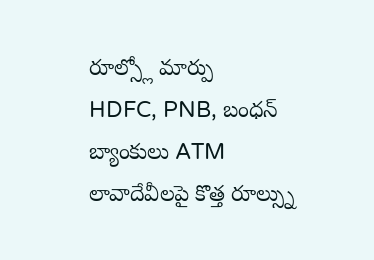రూల్స్లో మార్పు
HDFC, PNB, బంధన్ బ్యాంకులు ATM లావాదేవీలపై కొత్త రూల్స్ను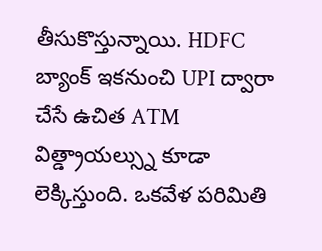తీసుకొస్తున్నాయి. HDFC బ్యాంక్ ఇకనుంచి UPI ద్వారా చేసే ఉచిత ATM విత్డ్రాయల్స్ను కూడా లెక్కిస్తుంది. ఒకవేళ పరిమితి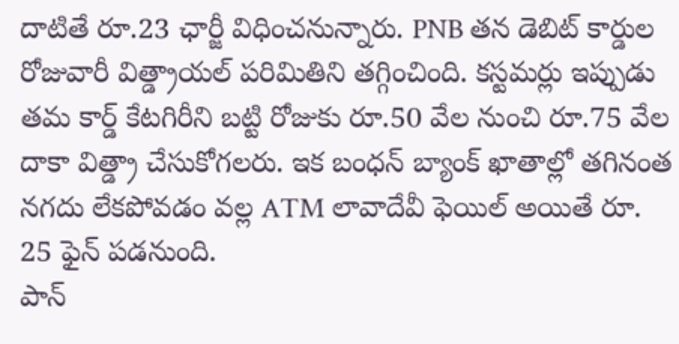దాటితే రూ.23 ఛార్జీ విధించనున్నారు. PNB తన డెబిట్ కార్డుల రోజువారీ విత్డ్రాయల్ పరిమితిని తగ్గించింది. కస్టమర్లు ఇప్పుడు తమ కార్డ్ కేటగిరీని బట్టి రోజుకు రూ.50 వేల నుంచి రూ.75 వేల దాకా విత్డ్రా చేసుకోగలరు. ఇక బంధన్ బ్యాంక్ ఖాతాల్లో తగినంత నగదు లేకపోవడం వల్ల ATM లావాదేవీ ఫెయిల్ అయితే రూ. 25 ఫైన్ పడనుంది.
పాన్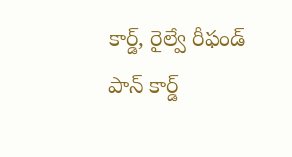కార్డ్, రైల్వే రీఫండ్
పాన్ కార్డ్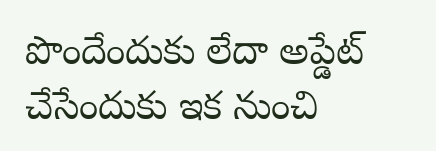పొందేందుకు లేదా అప్డేట్ చేసేందుకు ఇక నుంచి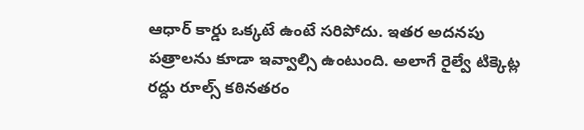ఆధార్ కార్డు ఒక్కటే ఉంటే సరిపోదు. ఇతర అదనపు పత్రాలను కూడా ఇవ్వాల్సి ఉంటుంది. అలాగే రైల్వే టిక్కెట్ల రద్దు రూల్స్ కఠినతరం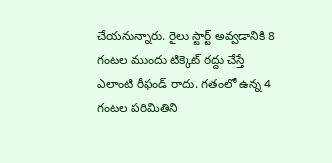చేయనున్నారు. రైలు స్టార్ట్ అవ్వడానికి 8 గంటల ముందు టిక్కెట్ రద్దు చేస్తే ఎలాంటి రీఫండ్ రాదు. గతంలో ఉన్న 4 గంటల పరిమితిని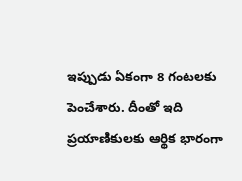ఇప్పుడు ఏకంగా 8 గంటలకు పెంచేశారు. దీంతో ఇది ప్రయాణికులకు ఆర్థిక భారంగా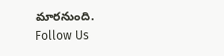మారనుంది.
Follow Us